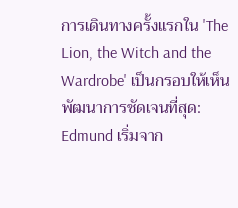การเดินทางครั้งแรกใน 'The Lion, the Witch and the Wardrobe' เป็นกรอบให้เห็นพัฒนาการชัดเจนที่สุด: Edmund เริ่มจาก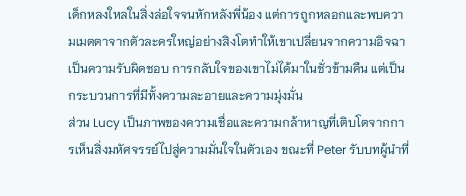เด็กหลงใหลในสิ่งล่อใจจนหักหลังพี่น้อง แต่การถูกหลอกและพบความเมตตาจากตัวละครใหญ่อย่างสิงโตทำให้เขาเปลี่ยนจากความอิจฉาเป็นความรับผิดชอบ การกลับใจของเขาไม่ได้มาในชั่วข้ามคืน แต่เป็นกระบวนการที่มีทั้งความละอายและความมุ่งมั่น
ส่วน Lucy เป็นภาพของความเชื่อและความกล้าหาญที่เติบโตจากการเห็นสิ่งมหัศจรรย์ไปสู่ความมั่นใจในตัวเอง ขณะที่ Peter รับบทผู้นำที่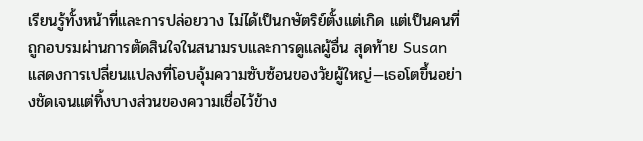เรียนรู้ทั้งหน้าที่และการปล่อยวาง ไม่ได้เป็นกษัตริย์ตั้งแต่เกิด แต่เป็นคนที่ถูกอบรมผ่านการตัดสินใจในสนามรบและการดูแลผู้อื่น สุดท้าย Susan แสดงการเปลี่ยนแปลงที่โอบอุ้มความซับซ้อนของวัยผู้ใหญ่—เธอโตขึ้นอย่างชัดเจนแต่ทิ้งบางส่วนของความเชื่อไว้ข้าง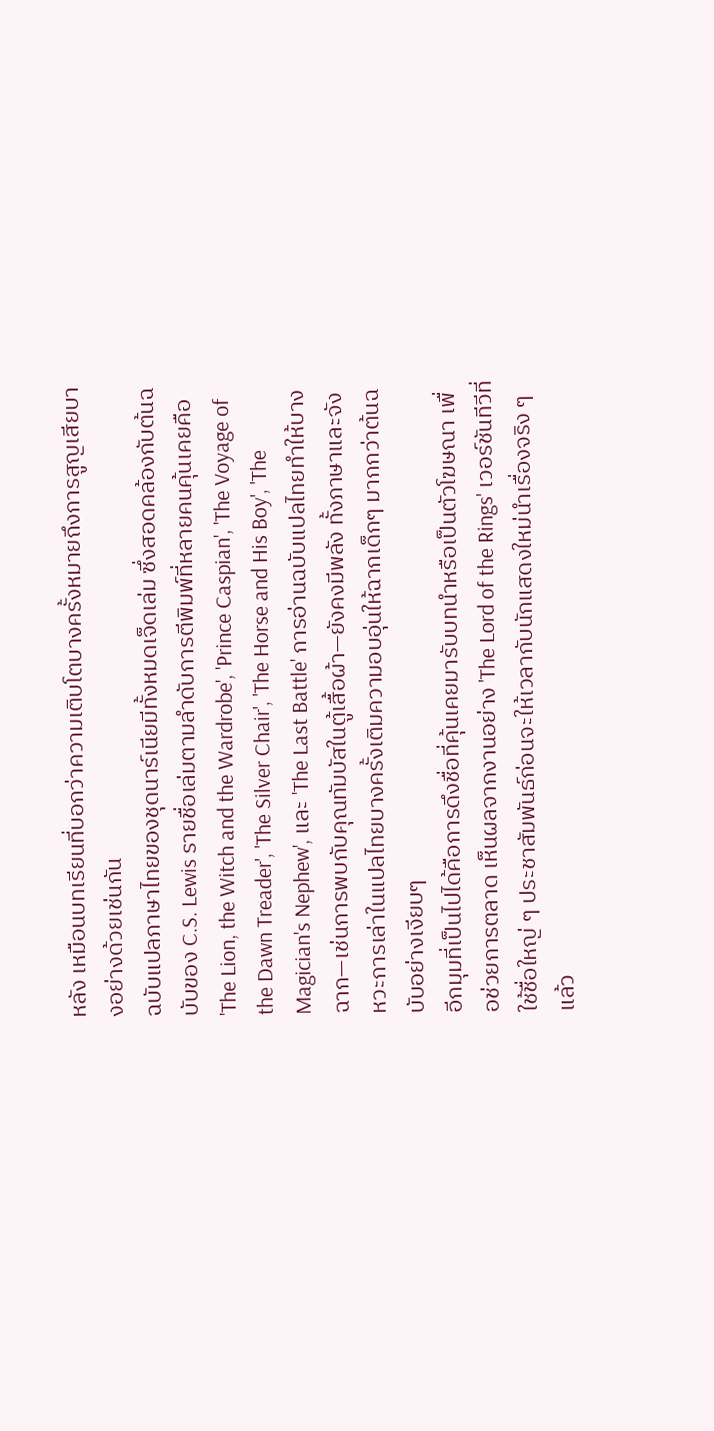หลัง เหมือนบทเรียนที่บอกว่าความเติบโตบางครั้งหมายถึงการสูญเสียบางอย่างด้วยเช่นกัน
ฉบับแปลภาษาไทยของชุดนาร์เนียมีทั้งหมดเจ็ดเล่ม ซึ่งสอดคล้องกับต้นฉบับของ C.S. Lewis รายชื่อเล่มตามลำดับการตีพิมพ์ที่หลายคนคุ้นเคยคือ 'The Lion, the Witch and the Wardrobe', 'Prince Caspian', 'The Voyage of the Dawn Treader', 'The Silver Chair', 'The Horse and His Boy', 'The Magician's Nephew', และ 'The Last Battle' การอ่านฉบับแปลไทยทำให้บางฉาก—เช่นการพบกับคุณทัมบัสในตู้เสื้อผ้า—ยังคงมีพลัง ทั้งภาษาและจังหวะการเล่าในแปลไทยบางครั้งเติมความอบอุ่นให้ฉากเด็กๆ มากกว่าต้นฉบับอย่างเงียบๆ
อีกมุมที่เป็นไปได้คือการดึงชื่อที่คุ้นเคยมารับบทนำหรือเป็นตัวโฆษณา เพื่อช่วยการตลาด เห็นผลจากงานอย่าง 'The Lord of the Rings' เวอร์ชันทีวีที่ใช้ชื่อใหญ่ ๆ ประชาสัมพันธ์ก่อนจะให้เวลากับนักแสดงใหม่นำเรื่องจริง ๆ แล้ว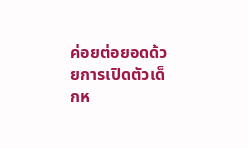ค่อยต่อยอดด้วยการเปิดตัวเด็กห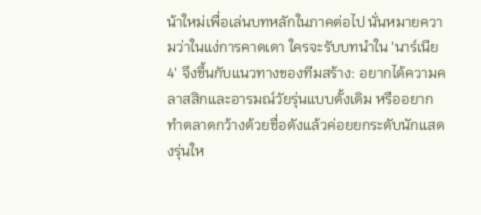น้าใหม่เพื่อเล่นบทหลักในภาคต่อไป นั่นหมายความว่าในแง่การคาดเดา ใครจะรับบทนำใน 'นาร์เนีย 4' จึงขึ้นกับแนวทางของทีมสร้าง: อยากได้ความคลาสสิกและอารมณ์วัยรุ่นแบบดั้งเดิม หรืออยากทำตลาดกว้างด้วยชื่อดังแล้วค่อยยกระดับนักแสดงรุ่นให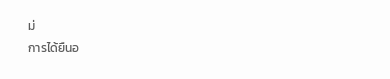ม่
การได้ยืนอ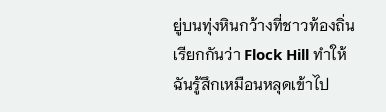ยู่บนทุ่งหินกว้างที่ชาวท้องถิ่นเรียกกันว่า Flock Hill ทำให้ฉันรู้สึกเหมือนหลุดเข้าไป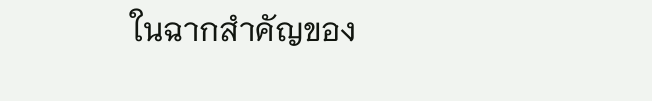ในฉากสำคัญของ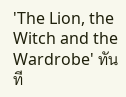'The Lion, the Witch and the Wardrobe' ทันที